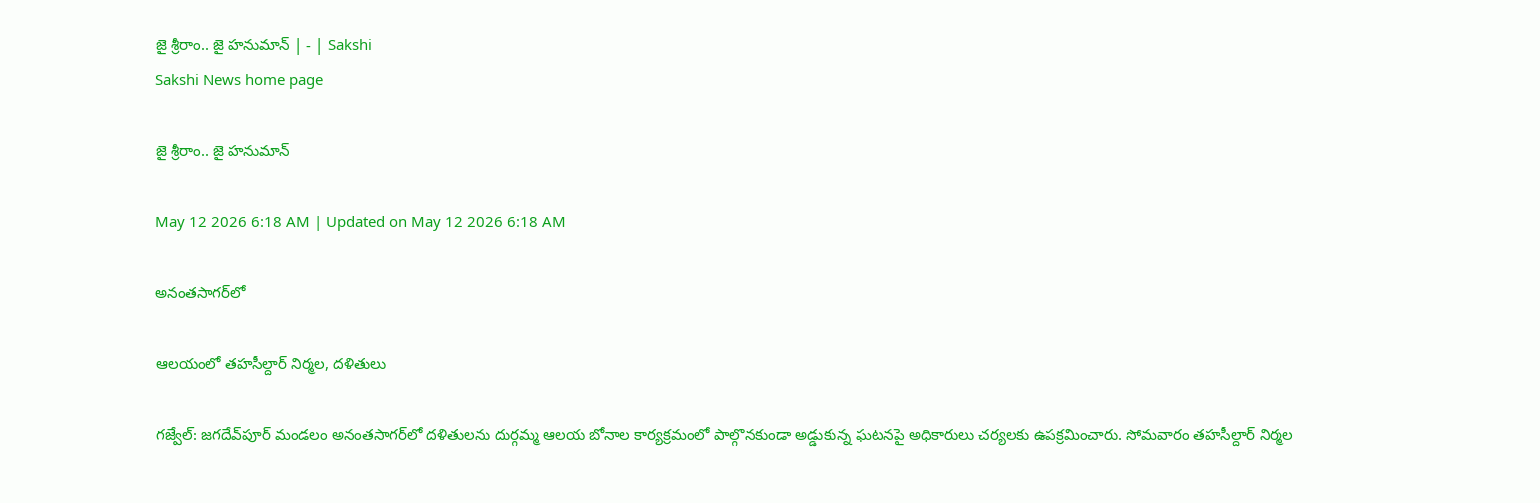జై శ్రీరాం.. జై హనుమాన్‌ | - | Sakshi
Sakshi News home page

జై శ్రీరాం.. జై హనుమాన్‌

May 12 2026 6:18 AM | Updated on May 12 2026 6:18 AM

అనంతసాగర్‌లో

ఆలయంలో తహసీల్దార్‌ నిర్మల, దళితులు

గజ్వేల్‌: జగదేవ్‌పూర్‌ మండలం అనంతసాగర్‌లో దళితులను దుర్గమ్మ ఆలయ బోనాల కార్యక్రమంలో పాల్గొనకుండా అడ్డుకున్న ఘటనపై అధికారులు చర్యలకు ఉపక్రమించారు. సోమవారం తహసీల్దార్‌ నిర్మల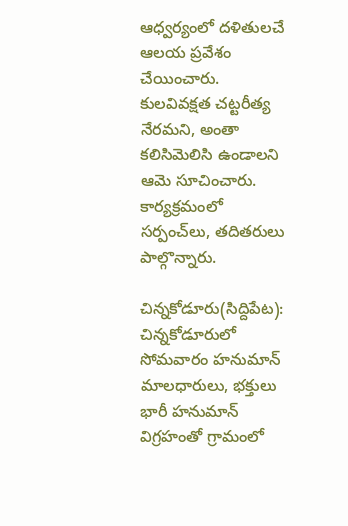ఆధ్వర్యంలో దళితులచే ఆలయ ప్రవేశం చేయించారు. కులవివక్షత చట్టరీత్య నేరమని, అంతా కలిసిమెలిసి ఉండాలని ఆమె సూచించారు. కార్యక్రమంలో సర్పంచ్‌లు, తదితరులు పాల్గొన్నారు.

చిన్నకోడూరు(సిద్దిపేట): చిన్నకోడూరులో సోమవారం హనుమాన్‌ మాలధారులు, భక్తులు భారీ హనుమాన్‌ విగ్రహంతో గ్రామంలో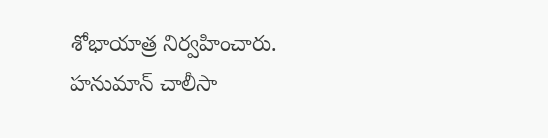శోభాయాత్ర నిర్వహించారు. హనుమాన్‌ చాలీసా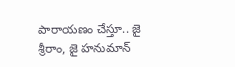పారాయణం చేస్తూ.. జై శ్రీరాం, జై హనుమాన్‌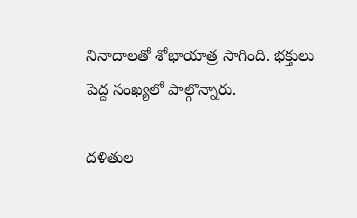నినాదాలతో శోభాయాత్ర సాగింది. భక్తులు పెద్ద సంఖ్యలో పాల్గొన్నారు.

దళితుల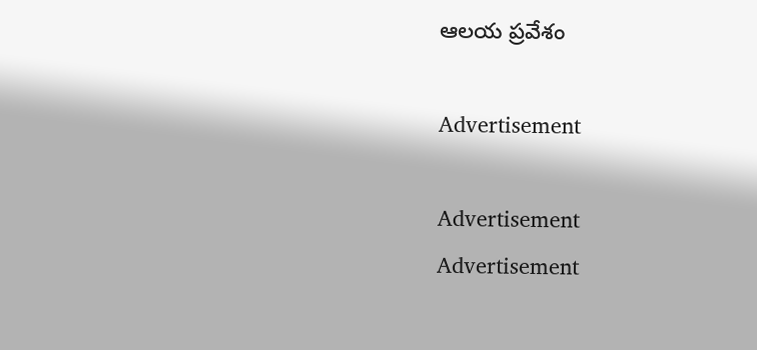ఆలయ ప్రవేశం

Advertisement

Advertisement
Advertisement